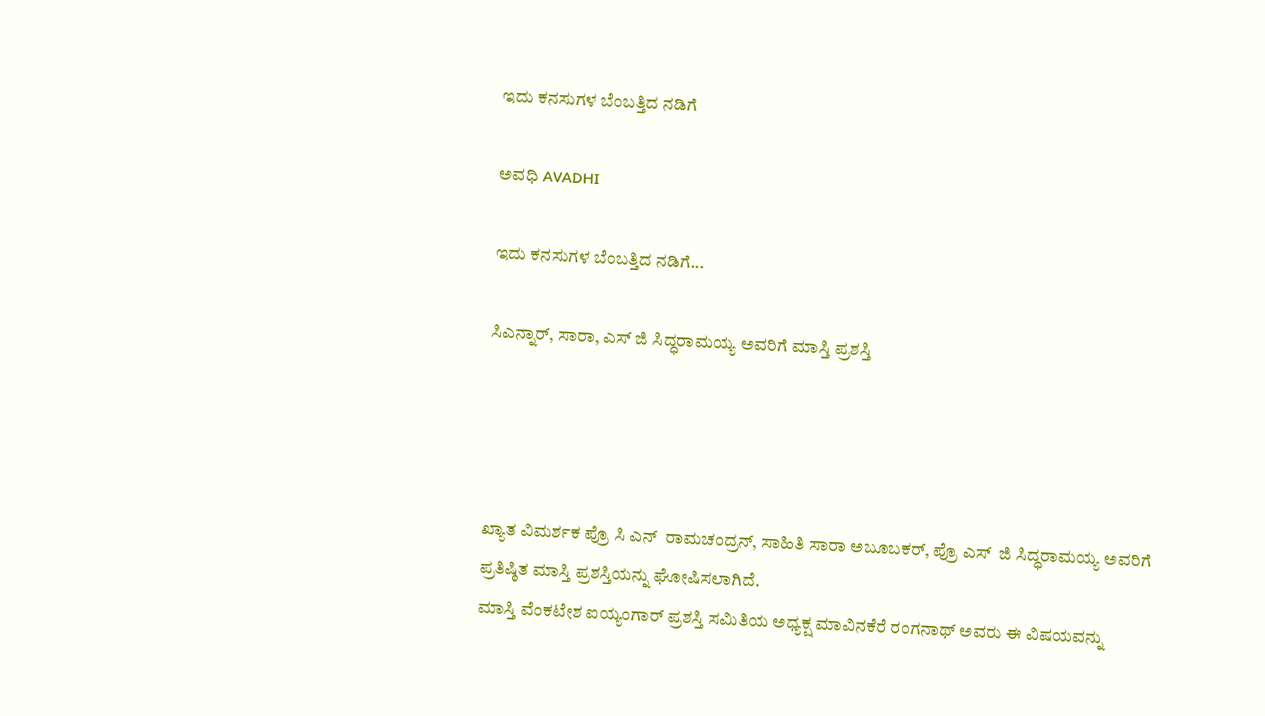ಇದು ಕನಸುಗಳ ಬೆಂಬತ್ತಿದ ನಡಿಗೆ‍

ಅವಧಿ AVADHI

ಇದು ಕನಸುಗಳ ಬೆಂಬತ್ತಿದ ನಡಿಗೆ...

ಸಿಎನ್ನಾರ್, ಸಾರಾ, ಎಸ್ ಜಿ ಸಿದ್ಧರಾಮಯ್ಯ ಅವರಿಗೆ ಮಾಸ್ತಿ ಪ್ರಶಸ್ತಿ




ಖ್ಯಾತ ವಿಮರ್ಶಕ ಪ್ರೊ ಸಿ ಎನ್  ರಾಮಚಂದ್ರನ್, ಸಾಹಿತಿ ಸಾರಾ ಅಬೂಬಕರ್, ಪ್ರೊ ಎಸ್  ಜಿ ಸಿದ್ಧರಾಮಯ್ಯ ಅವರಿಗೆ ಪ್ರತಿಷ್ಠಿತ ಮಾಸ್ತಿ ಪ್ರಶಸ್ತಿಯನ್ನು ಘೋಷಿಸಲಾಗಿದೆ.
ಮಾಸ್ತಿ ವೆಂಕಟೇಶ ಐಯ್ಯಂಗಾರ್ ಪ್ರಶಸ್ತಿ ಸಮಿತಿಯ ಅಧ್ಯಕ್ಷ ಮಾವಿನಕೆರೆ ರಂಗನಾಥ್ ಅವರು ಈ ವಿಷಯವನ್ನು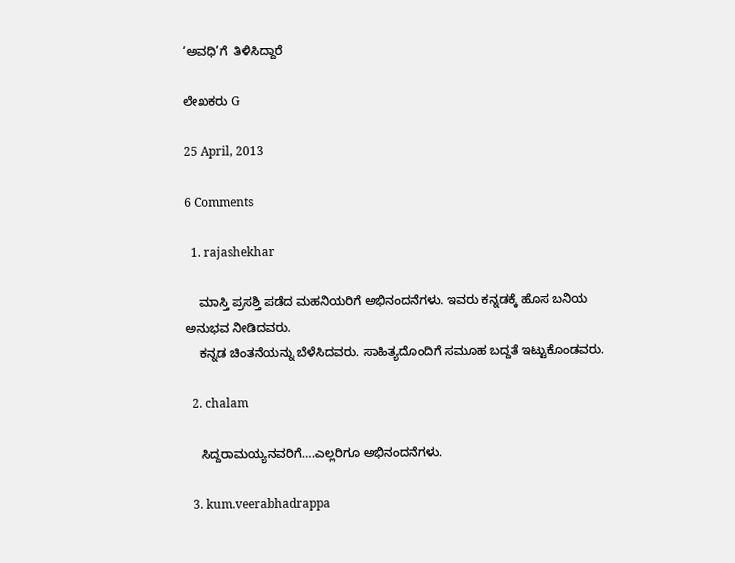‘ಅವಧಿ’ಗೆ  ತಿಳಿಸಿದ್ದಾರೆ

ಲೇಖಕರು G

25 April, 2013

6 Comments

  1. rajashekhar

    ಮಾಸ್ತಿ ಪ್ರಸಶ್ತಿ ಪಡೆದ ಮಹನಿಯರಿಗೆ ಅಭಿನಂದನೆಗಳು. ಇವರು ಕನ್ನಡಕ್ಕೆ ಹೊಸ ಬನಿಯ ಅನುಭವ ನೀಡಿದವರು.
    ಕನ್ನಡ ಚಿಂತನೆಯನ್ನು ಬೆಳೆಸಿದವರು. ಸಾಹಿತ್ಯದೊಂದಿಗೆ ಸಮೂಹ ಬದ್ದತೆ ಇಟ್ಟುಕೊಂಡವರು.

  2. chalam

    ಸಿದ್ದರಾಮಯ್ಯನವರಿಗೆ….ಎಲ್ಲರಿಗೂ ಅಭಿನಂದನೆಗಳು.

  3. kum.veerabhadrappa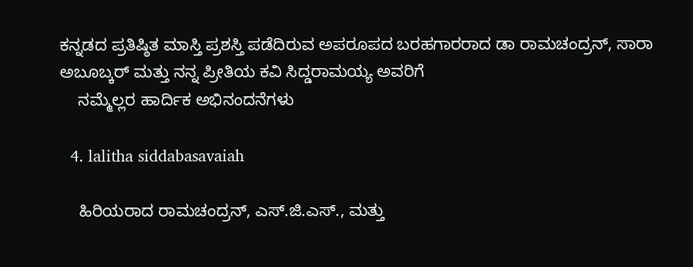ಕನ್ನಡದ ಪ್ರತಿಷ್ಠಿತ ಮಾಸ್ತಿ ಪ್ರಶಸ್ತಿ ಪಡೆದಿರುವ ಅಪರೂಪದ ಬರಹಗಾರರಾದ ಡಾ ರಾಮಚಂದ್ರನ್, ಸಾರಾ ಅಬೂಬ್ಕರ್ ಮತ್ತು ನನ್ನ ಪ್ರೀತಿಯ ಕವಿ ಸಿದ್ಡರಾಮಯ್ಯ ಅವರಿಗೆ
    ನಮ್ಮೆಲ್ಲರ ಹಾರ್ದಿಕ ಅಭಿನಂದನೆಗಳು

  4. lalitha siddabasavaiah

    ಹಿರಿಯರಾದ ರಾಮಚಂದ್ರನ್, ಎಸ್.ಜಿ.ಎಸ್., ಮತ್ತು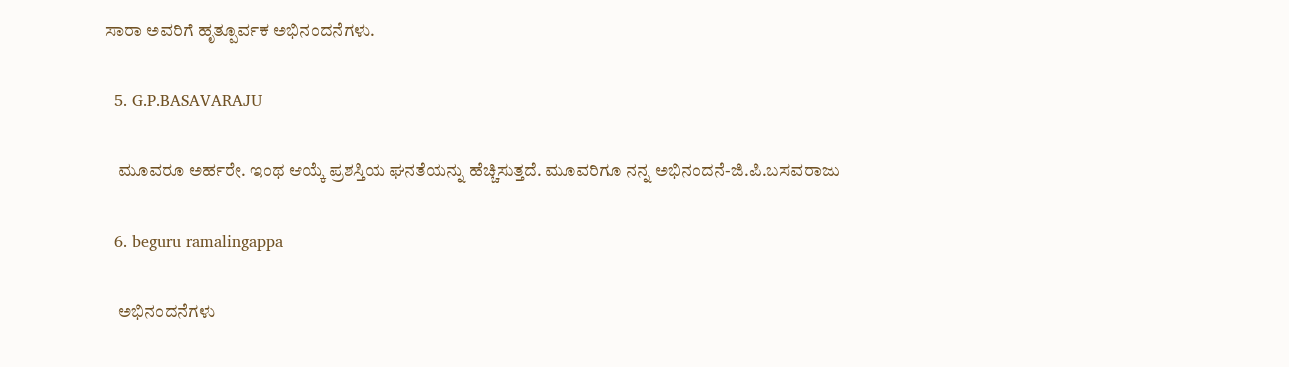ಸಾರಾ ಅವರಿಗೆ ಹೃತ್ಪೂರ್ವಕ ಅಭಿನಂದನೆಗಳು.

  5. G.P.BASAVARAJU

    ಮೂವರೂ ಅರ್ಹರೇ. ಇಂಥ ಆಯ್ಕೆ ಪ್ರಶಸ್ತಿಯ ಘನತೆಯನ್ನು ಹೆಚ್ಚಿಸುತ್ತದೆ. ಮೂವರಿಗೂ ನನ್ನ ಅಭಿನಂದನೆ-ಜಿ.ಪಿ.ಬಸವರಾಜು

  6. beguru ramalingappa

    ಅಭಿನಂದನೆಗಳು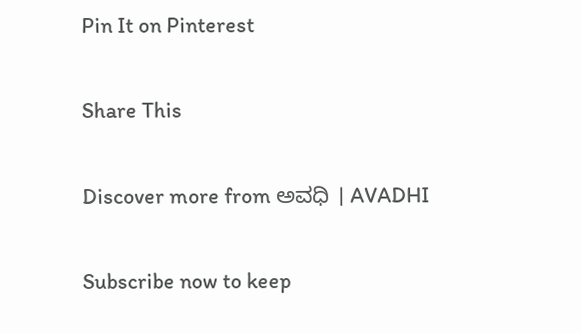Pin It on Pinterest

Share This

Discover more from ಅವಧಿ । AVADHI

Subscribe now to keep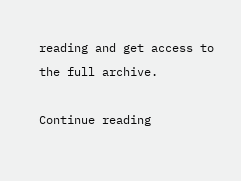reading and get access to the full archive.

Continue reading